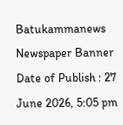Batukammanews
Newspaper Banner
Date of Publish : 27 June 2026, 5:05 pm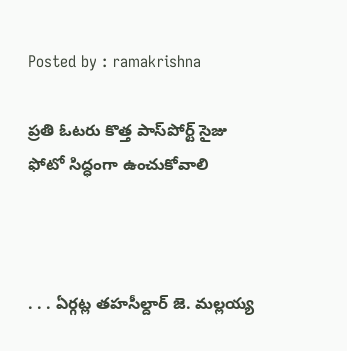Posted by : ramakrishna

ప్రతి ఓటరు కొత్త పాస్‌పోర్ట్ సైజు ఫోటో సిద్ధంగా ఉంచుకోవాలి



. . . ఏర్గట్ల తహసీల్దార్ జె. మల్లయ్య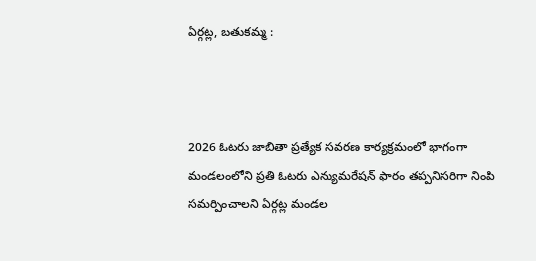ఏర్గట్ల, బతుకమ్మ :



2026 ఓటరు జాబితా ప్రత్యేక సవరణ కార్యక్రమంలో భాగంగా మండలంలోని ప్రతి ఓటరు ఎన్యుమరేషన్ ఫారం తప్పనిసరిగా నింపి సమర్పించాలని ఏర్గట్ల మండల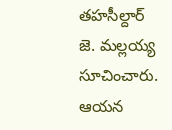తహసీల్దార్ జె. మల్లయ్య సూచించారు. ఆయన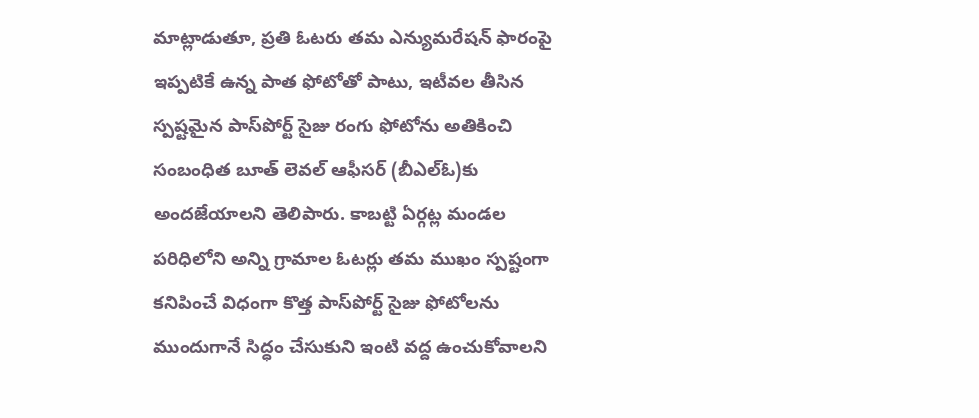మాట్లాడుతూ, ప్రతి ఓటరు తమ ఎన్యుమరేషన్ ఫారంపై ఇప్పటికే ఉన్న పాత ఫోటోతో పాటు, ఇటీవల తీసిన స్పష్టమైన పాస్‌పోర్ట్ సైజు రంగు ఫోటోను అతికించి సంబంధిత బూత్ లెవల్ ఆఫీసర్ (బీఎల్‌ఓ)కు అందజేయాలని తెలిపారు. కాబట్టి ఏర్గట్ల మండల పరిధిలోని అన్ని గ్రామాల ఓటర్లు తమ ముఖం స్పష్టంగా కనిపించే విధంగా కొత్త పాస్‌పోర్ట్ సైజు ఫోటోలను ముందుగానే సిద్ధం చేసుకుని ఇంటి వద్ద ఉంచుకోవాలని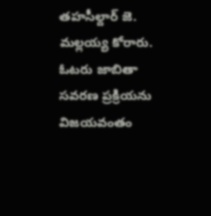తహసీల్దార్ జె. మల్లయ్య కోరారు. ఓటరు జాబితా సవరణ ప్రక్రియను విజయవంతం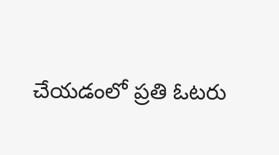చేయడంలో ప్రతి ఓటరు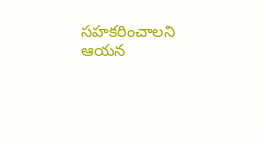సహకరించాలని ఆయన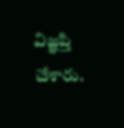విజ్ఞప్తి చేశారు.